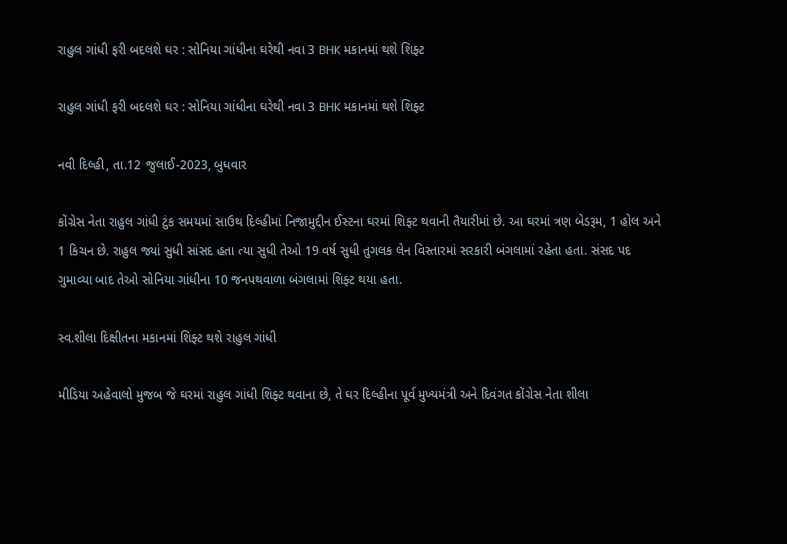રાહુલ ગાંધી ફરી બદલશે ઘર : સોનિયા ગાંધીના ઘરેથી નવા 3 BHK મકાનમાં થશે શિફ્ટ

રાહુલ ગાંધી ફરી બદલશે ઘર : સોનિયા ગાંધીના ઘરેથી નવા 3 BHK મકાનમાં થશે શિફ્ટ

નવી દિલ્હી, તા.12 જુલાઈ-2023, બુધવાર

કોંગ્રેસ નેતા રાહુલ ગાંધી ટુંક સમયમાં સાઉથ દિલ્હીમાં નિજામુદ્દીન ઈસ્ટના ઘરમાં શિફ્ટ થવાની તૈયારીમાં છે. આ ઘરમાં ત્રણ બેડરૂમ, 1 હોલ અને 1 કિચન છે. રાહુલ જ્યાં સુધી સાંસદ હતા ત્યા સુધી તેઓ 19 વર્ષ સુધી તુગલક લેન વિસ્તારમાં સરકારી બંગલામાં રહેતા હતા. સંસદ પદ ગુમાવ્યા બાદ તેઓ સોનિયા ગાંધીના 10 જનપથવાળા બંગલામાં શિફ્ટ થયા હતા.

સ્વ.શીલા દિક્ષીતના મકાનમાં શિફ્ટ થશે રાહુલ ગાંધી

મીડિયા અહેવાલો મુજબ જે ઘરમાં રાહુલ ગાંધી શિફ્ટ થવાના છે, તે ઘર દિલ્હીના પૂર્વ મુખ્યમંત્રી અને દિવંગત કોંગ્રેસ નેતા શીલા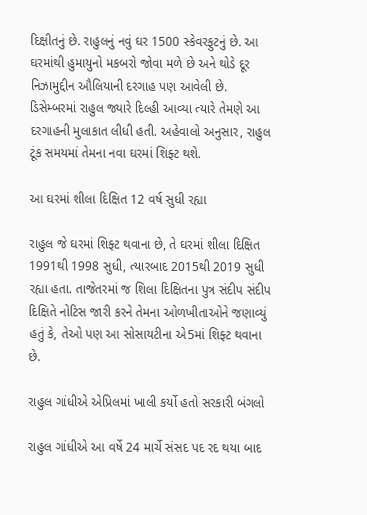દિક્ષીતનું છે. રાહુલનું નવું ઘર 1500 સ્કેવરફુટનું છે. આ ઘરમાંથી હુમાયુનો મકબરો જોવા મળે છે અને થોડે દૂર નિઝામુદ્દીન ઔલિયાની દરગાહ પણ આવેલી છે. ડિસેમ્બરમાં રાહુલ જ્યારે દિલ્હી આવ્યા ત્યારે તેમણે આ દરગાહની મુલાકાત લીધી હતી. અહેવાલો અનુસાર, રાહુલ ટૂંક સમયમાં તેમના નવા ઘરમાં શિફ્ટ થશે.

આ ઘરમાં શીલા દિક્ષિત 12 વર્ષ સુધી રહ્યા

રાહુલ જે ઘરમાં શિફ્ટ થવાના છે, તે ઘરમાં શીલા દિક્ષિત 1991થી 1998 સુધી, ત્યારબાદ 2015થી 2019 સુધી રહ્યા હતા. તાજેતરમાં જ શિલા દિક્ષિતના પુત્ર સંદીપ સંદીપ દિક્ષિતે નોટિસ જારી કરને તેમના ઓળખીતાઓને જણાવ્યું હતું કે, તેઓ પણ આ સોસાયટીના એ5માં શિફ્ટ થવાના છે.

રાહુલ ગાંધીએ એપ્રિલમાં ખાલી કર્યો હતો સરકારી બંગલો

રાહુલ ગાંધીએ આ વર્ષે 24 માર્ચે સંસદ પદ રદ થયા બાદ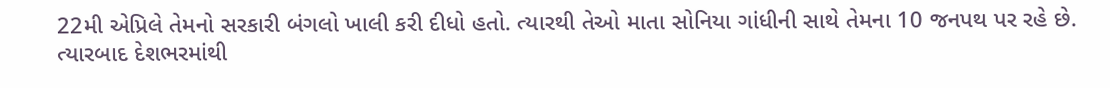22મી એપ્રિલે તેમનો સરકારી બંગલો ખાલી કરી દીધો હતો. ત્યારથી તેઓ માતા સોનિયા ગાંધીની સાથે તેમના 10 જનપથ પર રહે છે. ત્યારબાદ દેશભરમાંથી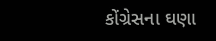કોંગ્રેસના ઘણા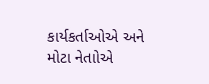કાર્યકર્તાઓએ અને મોટા નેતાોએ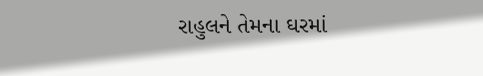રાહુલને તેમના ઘરમાં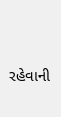રહેવાની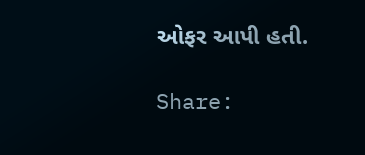ઓફર આપી હતી.

Share: